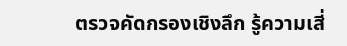ตรวจคัดกรองเชิงลึก รู้ความเสี่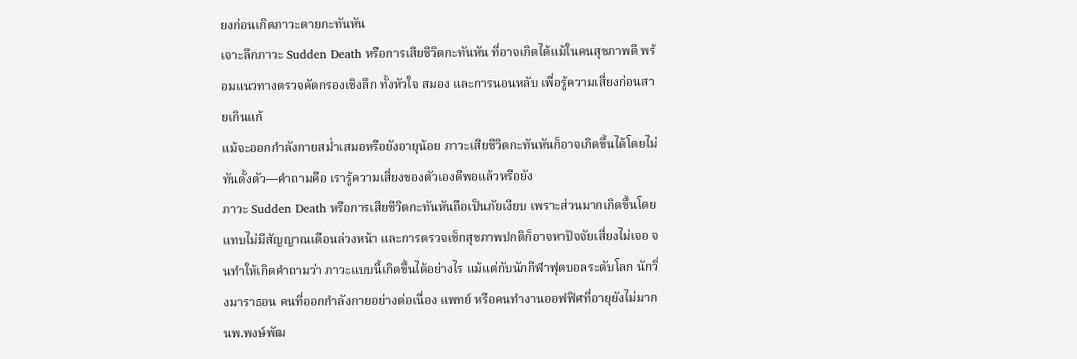ยงก่อนเกิดภาวะตายกะทันหัน
เจาะลึกภาวะ Sudden Death หรือการเสียชีวิตกะทันหัน ที่อาจเกิดได้แม้ในคนสุขภาพดี พร้อมแนวทางตรวจคัดกรองเชิงลึก ทั้งหัวใจ สมอง และการนอนหลับ เพื่อรู้ความเสี่ยงก่อนสายเกินแก้
แม้จะออกกำลังกายสม่ำเสมอหรือยังอายุน้อย ภาวะเสียชีวิตกะทันหันก็อาจเกิดขึ้นได้โดยไม่ทันตั้งตัว—คำถามคือ เรารู้ความเสี่ยงของตัวเองดีพอแล้วหรือยัง
ภาวะ Sudden Death หรือการเสียชีวิตกะทันหันถือเป็นภัยเงียบ เพราะส่วนมากเกิดขึ้นโดยแทบไม่มีสัญญาณเตือนล่วงหน้า และการตรวจเช็กสุขภาพปกติก็อาจหาปัจจัยเสี่ยงไม่เจอ จนทำให้เกิดคำถามว่า ภาวะแบบนี้เกิดขึ้นได้อย่างไร แม้แต่กับนักกีฬาฟุตบอลระดับโลก นักวิ่งมาราธอน คนที่ออกกำลังกายอย่างต่อเนื่อง แพทย์ หรือคนทำงานออฟฟิศที่อายุยังไม่มาก
นพ.พงษ์พัฒ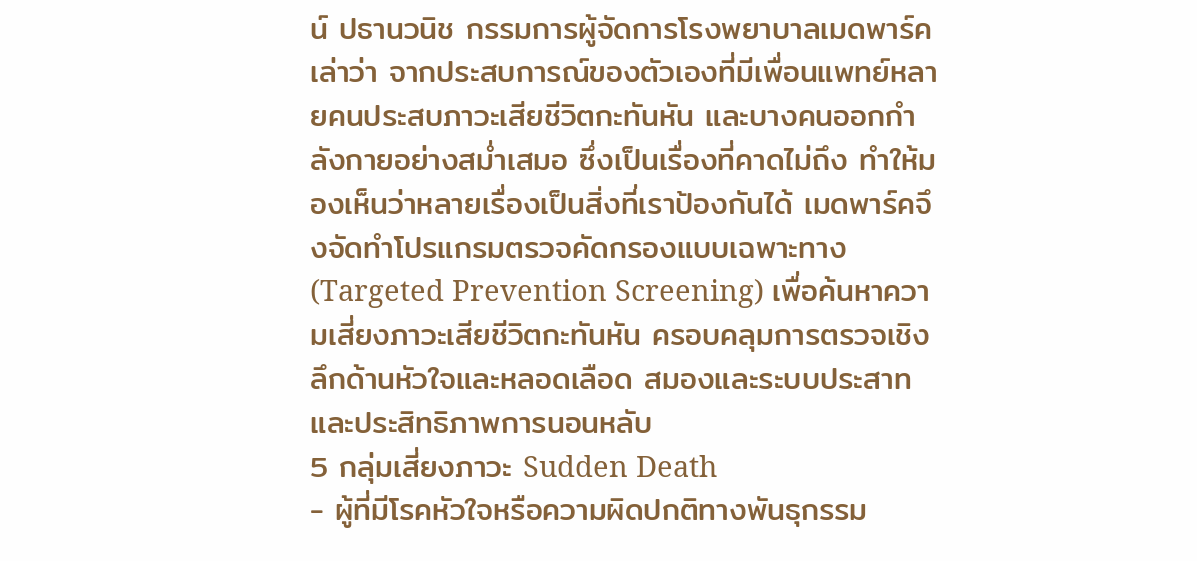น์ ปธานวนิช กรรมการผู้จัดการโรงพยาบาลเมดพาร์ค เล่าว่า จากประสบการณ์ของตัวเองที่มีเพื่อนแพทย์หลายคนประสบภาวะเสียชีวิตกะทันหัน และบางคนออกกำลังกายอย่างสม่ำเสมอ ซึ่งเป็นเรื่องที่คาดไม่ถึง ทำให้มองเห็นว่าหลายเรื่องเป็นสิ่งที่เราป้องกันได้ เมดพาร์คจึงจัดทำโปรแกรมตรวจคัดกรองแบบเฉพาะทาง (Targeted Prevention Screening) เพื่อค้นหาความเสี่ยงภาวะเสียชีวิตกะทันหัน ครอบคลุมการตรวจเชิงลึกด้านหัวใจและหลอดเลือด สมองและระบบประสาท และประสิทธิภาพการนอนหลับ
5 กลุ่มเสี่ยงภาวะ Sudden Death
- ผู้ที่มีโรคหัวใจหรือความผิดปกติทางพันธุกรรม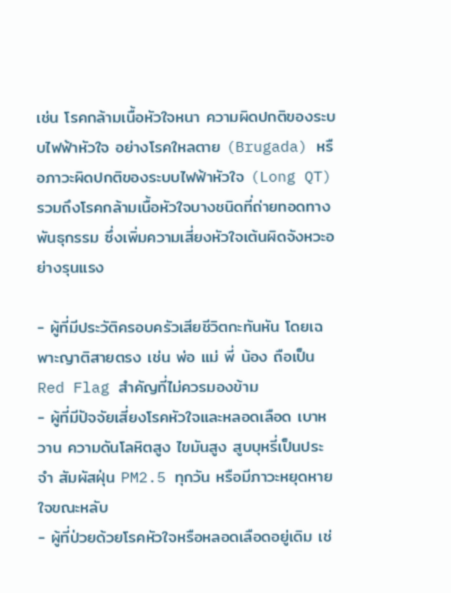เช่น โรคกล้ามเนื้อหัวใจหนา ความผิดปกติของระบบไฟฟ้าหัวใจ อย่างโรคใหลตาย (Brugada) หรือภาวะผิดปกติของระบบไฟฟ้าหัวใจ (Long QT) รวมถึงโรคกล้ามเนื้อหัวใจบางชนิดที่ถ่ายทอดทางพันธุกรรม ซึ่งเพิ่มความเสี่ยงหัวใจเต้นผิดจังหวะอย่างรุนแรง

- ผู้ที่มีประวัติครอบครัวเสียชีวิตกะทันหัน โดยเฉพาะญาติสายตรง เช่น พ่อ แม่ พี่ น้อง ถือเป็น Red Flag สำคัญที่ไม่ควรมองข้าม
- ผู้ที่มีปัจจัยเสี่ยงโรคหัวใจและหลอดเลือด เบาหวาน ความดันโลหิตสูง ไขมันสูง สูบบุหรี่เป็นประจำ สัมผัสฝุ่น PM2.5 ทุกวัน หรือมีภาวะหยุดหายใจขณะหลับ
- ผู้ที่ป่วยด้วยโรคหัวใจหรือหลอดเลือดอยู่เดิม เช่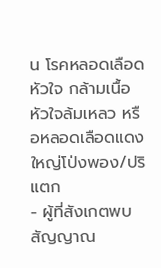น โรคหลอดเลือดหัวใจ กล้ามเนื้อหัวใจล้มเหลว หรือหลอดเลือดแดงใหญ่โป่งพอง/ปริแตก
- ผู้ที่สังเกตพบสัญญาณ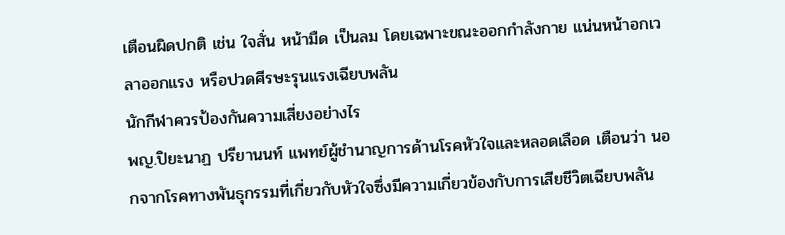เตือนผิดปกติ เช่น ใจสั่น หน้ามืด เป็นลม โดยเฉพาะขณะออกกำลังกาย แน่นหน้าอกเวลาออกแรง หรือปวดศีรษะรุนแรงเฉียบพลัน
นักกีฬาควรป้องกันความเสี่ยงอย่างไร
พญ.ปิยะนาฏ ปรียานนท์ แพทย์ผู้ชำนาญการด้านโรคหัวใจและหลอดเลือด เตือนว่า นอกจากโรคทางพันธุกรรมที่เกี่ยวกับหัวใจซึ่งมีความเกี่ยวข้องกับการเสียชีวิตเฉียบพลัน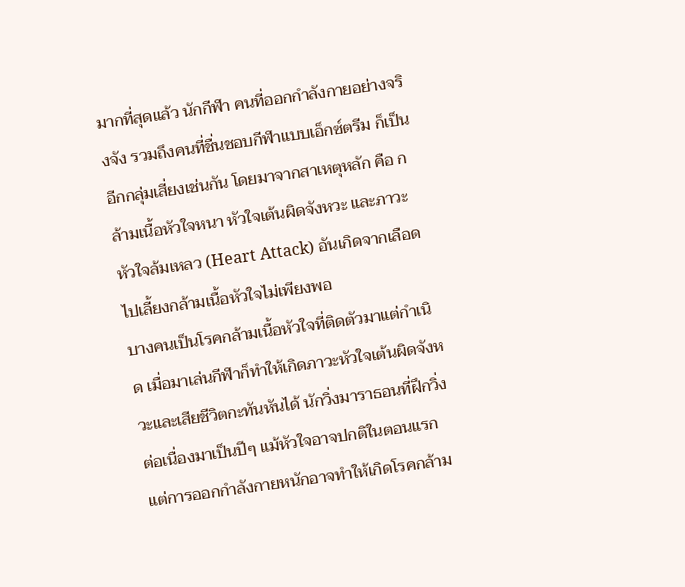มากที่สุดแล้ว นักกีฬา คนที่ออกกำลังกายอย่างจริงจัง รวมถึงคนที่ชื่นชอบกีฬาแบบเอ็กซ์ตรีม ก็เป็นอีกกลุ่มเสี่ยงเช่นกัน โดยมาจากสาเหตุหลัก คือ กล้ามเนื้อหัวใจหนา หัวใจเต้นผิดจังหวะ และภาวะหัวใจล้มเหลว (Heart Attack) อันเกิดจากเลือดไปเลี้ยงกล้ามเนื้อหัวใจไม่เพียงพอ
บางคนเป็นโรคกล้ามเนื้อหัวใจที่ติดตัวมาแต่กำเนิด เมื่อมาเล่นกีฬาก็ทำให้เกิดภาวะหัวใจเต้นผิดจังหวะและเสียชีวิตกะทันหันได้ นักวิ่งมาราธอนที่ฝึกวิ่งต่อเนื่องมาเป็นปีๆ แม้หัวใจอาจปกติในตอนแรก แต่การออกกำลังกายหนักอาจทำให้เกิดโรคกล้าม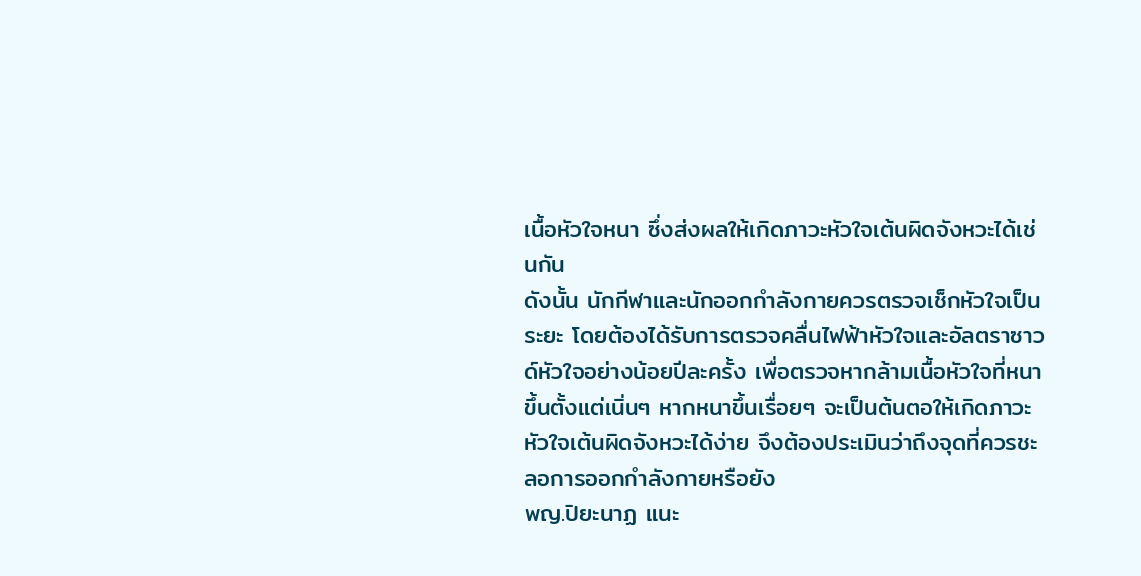เนื้อหัวใจหนา ซึ่งส่งผลให้เกิดภาวะหัวใจเต้นผิดจังหวะได้เช่นกัน
ดังนั้น นักกีฬาและนักออกกำลังกายควรตรวจเช็กหัวใจเป็นระยะ โดยต้องได้รับการตรวจคลื่นไฟฟ้าหัวใจและอัลตราซาวด์หัวใจอย่างน้อยปีละครั้ง เพื่อตรวจหากล้ามเนื้อหัวใจที่หนาขึ้นตั้งแต่เนิ่นๆ หากหนาขึ้นเรื่อยๆ จะเป็นต้นตอให้เกิดภาวะหัวใจเต้นผิดจังหวะได้ง่าย จึงต้องประเมินว่าถึงจุดที่ควรชะลอการออกกำลังกายหรือยัง
พญ.ปิยะนาฏ แนะ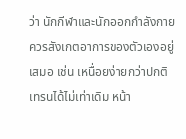ว่า นักกีฬาและนักออกกำลังกายควรสังเกตอาการของตัวเองอยู่เสมอ เช่น เหนื่อยง่ายกว่าปกติ เทรนได้ไม่เท่าเดิม หน้า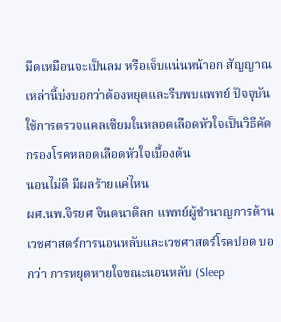มืดเหมือนจะเป็นลม หรือเจ็บแน่นหน้าอก สัญญาณเหล่านี้บ่งบอกว่าต้องหยุดและรีบพบแพทย์ ปัจจุบันใช้การตรวจแคลเซียมในหลอดเลือดหัวใจเป็นวิธีคัดกรองโรคหลอดเลือดหัวใจเบื้องต้น
นอนไม่ดี มีผลร้ายแค่ไหน
ผศ.นพ.จิรยศ จินตนาดิลก แพทย์ผู้ชำนาญการด้านเวชศาสตร์การนอนหลับและเวชศาสตร์โรคปอด บอกว่า การหยุดหายใจขณะนอนหลับ (Sleep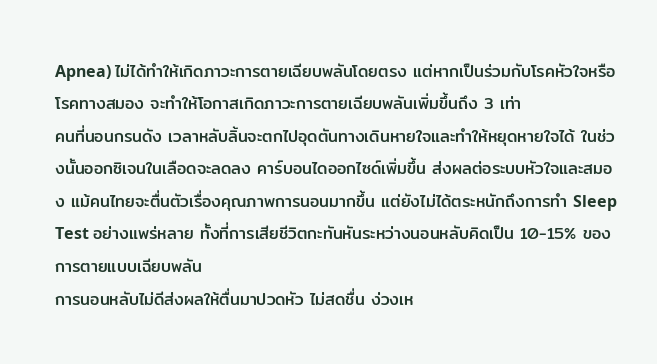Apnea) ไม่ได้ทำให้เกิดภาวะการตายเฉียบพลันโดยตรง แต่หากเป็นร่วมกับโรคหัวใจหรือโรคทางสมอง จะทำให้โอกาสเกิดภาวะการตายเฉียบพลันเพิ่มขึ้นถึง 3 เท่า
คนที่นอนกรนดัง เวลาหลับลิ้นจะตกไปอุดตันทางเดินหายใจและทำให้หยุดหายใจได้ ในช่วงนั้นออกซิเจนในเลือดจะลดลง คาร์บอนไดออกไซด์เพิ่มขึ้น ส่งผลต่อระบบหัวใจและสมอง แม้คนไทยจะตื่นตัวเรื่องคุณภาพการนอนมากขึ้น แต่ยังไม่ได้ตระหนักถึงการทำ Sleep Test อย่างแพร่หลาย ทั้งที่การเสียชีวิตกะทันหันระหว่างนอนหลับคิดเป็น 10-15% ของการตายแบบเฉียบพลัน
การนอนหลับไม่ดีส่งผลให้ตื่นมาปวดหัว ไม่สดชื่น ง่วงเห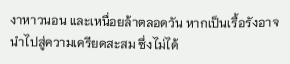งาหาวนอน และเหนื่อยล้าตลอดวัน หากเป็นเรื้อรังอาจนำไปสู่ความเครียดสะสม ซึ่งไม่ได้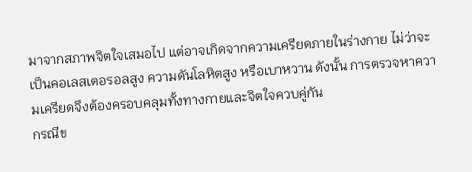มาจากสภาพจิตใจเสมอไป แต่อาจเกิดจากความเครียดภายในร่างกาย ไม่ว่าจะเป็นคอเลสเตอรอลสูง ความดันโลหิตสูง หรือเบาหวาน ดังนั้น การตรวจหาความเครียดจึงต้องครอบคลุมทั้งทางกายและจิตใจควบคู่กัน
กรณีข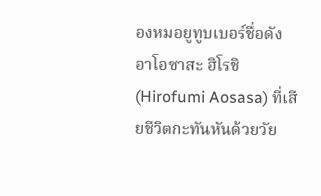องหมอยูทูบเบอร์ชื่อดัง อาโอซาสะ ฮิโรชิ (Hirofumi Aosasa) ที่เสียชีวิตกะทันหันด้วยวัย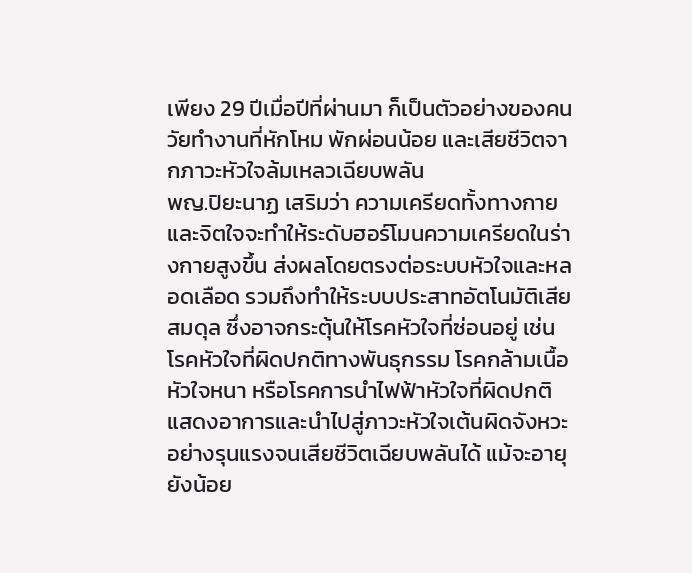เพียง 29 ปีเมื่อปีที่ผ่านมา ก็เป็นตัวอย่างของคนวัยทำงานที่หักโหม พักผ่อนน้อย และเสียชีวิตจากภาวะหัวใจล้มเหลวเฉียบพลัน
พญ.ปิยะนาฏ เสริมว่า ความเครียดทั้งทางกายและจิตใจจะทำให้ระดับฮอร์โมนความเครียดในร่างกายสูงขึ้น ส่งผลโดยตรงต่อระบบหัวใจและหลอดเลือด รวมถึงทำให้ระบบประสาทอัตโนมัติเสียสมดุล ซึ่งอาจกระตุ้นให้โรคหัวใจที่ซ่อนอยู่ เช่น โรคหัวใจที่ผิดปกติทางพันธุกรรม โรคกล้ามเนื้อหัวใจหนา หรือโรคการนำไฟฟ้าหัวใจที่ผิดปกติ แสดงอาการและนำไปสู่ภาวะหัวใจเต้นผิดจังหวะอย่างรุนแรงจนเสียชีวิตเฉียบพลันได้ แม้จะอายุยังน้อย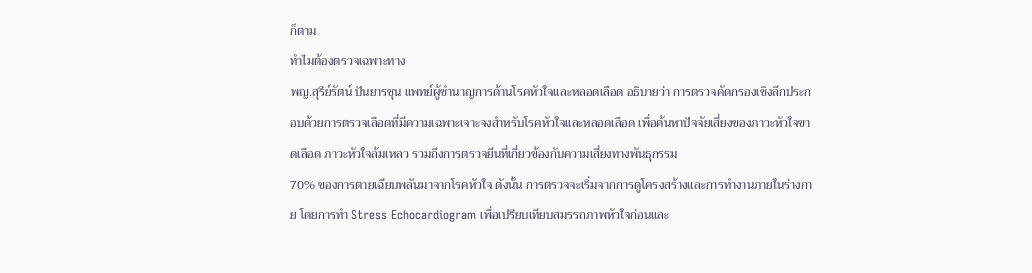ก็ตาม
ทำไมต้องตรวจเฉพาะทาง
พญ.สุรีย์รัตน์ ปันยารชุน แพทย์ผู้ชำนาญการด้านโรคหัวใจและหลอดเลือด อธิบายว่า การตรวจคัดกรองเชิงลึกประกอบด้วยการตรวจเลือดที่มีความเฉพาะเจาะจงสำหรับโรคหัวใจและหลอดเลือด เพื่อค้นหาปัจจัยเสี่ยงของภาวะหัวใจขาดเลือด ภาวะหัวใจล้มเหลว รวมถึงการตรวจยีนที่เกี่ยวข้องกับความเสี่ยงทางพันธุกรรม
70% ของการตายเฉียบพลันมาจากโรคหัวใจ ดังนั้น การตรวจจะเริ่มจากการดูโครงสร้างและการทำงานภายในร่างกาย โดยการทำ Stress Echocardiogram เพื่อเปรียบเทียบสมรรถภาพหัวใจก่อนและ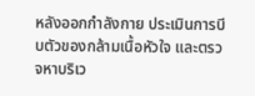หลังออกกำลังกาย ประเมินการบีบตัวของกล้ามเนื้อหัวใจ และตรวจหาบริเว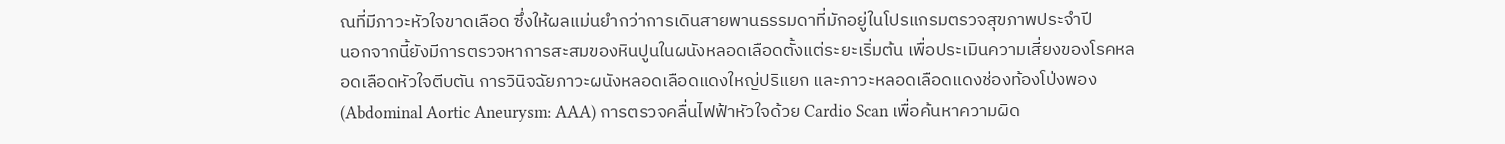ณที่มีภาวะหัวใจขาดเลือด ซึ่งให้ผลแม่นยำกว่าการเดินสายพานธรรมดาที่มักอยู่ในโปรแกรมตรวจสุขภาพประจำปี
นอกจากนี้ยังมีการตรวจหาการสะสมของหินปูนในผนังหลอดเลือดตั้งแต่ระยะเริ่มต้น เพื่อประเมินความเสี่ยงของโรคหลอดเลือดหัวใจตีบตัน การวินิจฉัยภาวะผนังหลอดเลือดแดงใหญ่ปริแยก และภาวะหลอดเลือดแดงช่องท้องโป่งพอง (Abdominal Aortic Aneurysm: AAA) การตรวจคลื่นไฟฟ้าหัวใจด้วย Cardio Scan เพื่อค้นหาความผิด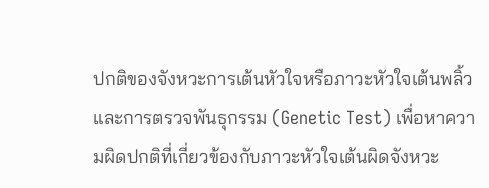ปกติของจังหวะการเต้นหัวใจหรือภาวะหัวใจเต้นพลิ้ว
และการตรวจพันธุกรรม (Genetic Test) เพื่อหาความผิดปกติที่เกี่ยวข้องกับภาวะหัวใจเต้นผิดจังหวะ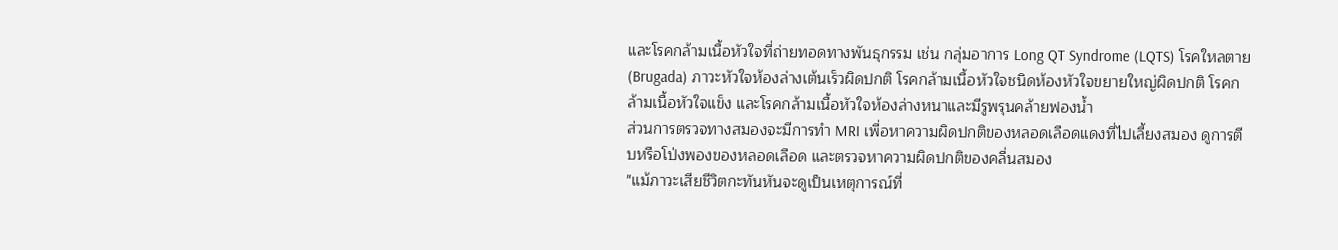และโรคกล้ามเนื้อหัวใจที่ถ่ายทอดทางพันธุกรรม เช่น กลุ่มอาการ Long QT Syndrome (LQTS) โรคใหลตาย (Brugada) ภาวะหัวใจห้องล่างเต้นเร็วผิดปกติ โรคกล้ามเนื้อหัวใจชนิดห้องหัวใจขยายใหญ่ผิดปกติ โรคกล้ามเนื้อหัวใจแข็ง และโรคกล้ามเนื้อหัวใจห้องล่างหนาและมีรูพรุนคล้ายฟองน้ำ
ส่วนการตรวจทางสมองจะมีการทำ MRI เพื่อหาความผิดปกติของหลอดเลือดแดงที่ไปเลี้ยงสมอง ดูการตีบหรือโป่งพองของหลอดเลือด และตรวจหาความผิดปกติของคลื่นสมอง
"แม้ภาวะเสียชีวิตกะทันหันจะดูเป็นเหตุการณ์ที่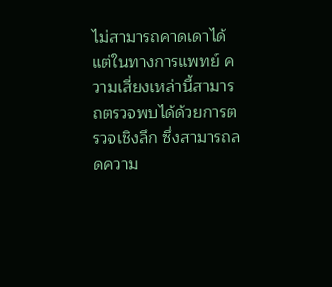ไม่สามารถคาดเดาได้ แต่ในทางการแพทย์ ความเสี่ยงเหล่านี้สามารถตรวจพบได้ด้วยการตรวจเชิงลึก ซึ่งสามารถลดความ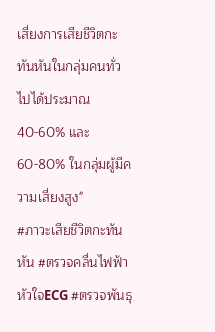เสี่ยงการเสียชีวิตกะทันหันในกลุ่มคนทั่วไปได้ประมาณ 40-60% และ 60-80% ในกลุ่มผู้มีความเสี่ยงสูง"
#ภาวะเสียชีวิตกะทันหัน #ตรวจคลื่นไฟฟ้าหัวใจECG #ตรวจพันธุ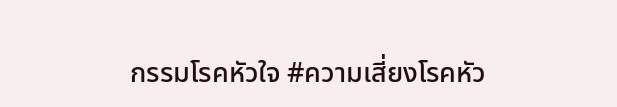กรรมโรคหัวใจ #ความเสี่ยงโรคหัว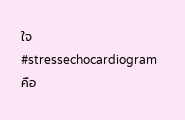ใจ #stressechocardiogramคือ